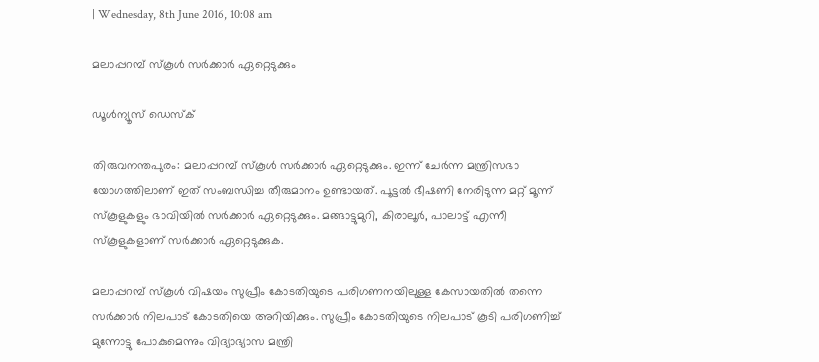| Wednesday, 8th June 2016, 10:08 am

മലാപ്പറമ്പ് സ്‌കൂള്‍ സര്‍ക്കാര്‍ ഏറ്റെടുക്കും

ഡൂള്‍ന്യൂസ് ഡെസ്‌ക്

തിരുവനന്തപുരം: മലാപ്പറമ്പ് സ്‌കൂള്‍ സര്‍ക്കാര്‍ ഏറ്റെടുക്കും. ഇന്ന് ചേര്‍ന്ന മന്ത്രിസഭാ യോഗത്തിലാണ് ഇത് സംബന്ധിച്ച തീരുമാനം ഉണ്ടായത്. പൂട്ടല്‍ ഭീഷണി നേരിടുന്ന മറ്റ് മൂന്ന് സ്‌കൂളുകളും ഭാവിയില്‍ സര്‍ക്കാര്‍ ഏറ്റെടുക്കും. മങ്ങാട്ടുമുറി, കിരാലൂര്‍, പാലാട്ട് എന്നീ സ്‌കൂളുകളാണ് സര്‍ക്കാര്‍ ഏറ്റെടുക്കുക.

മലാപ്പറമ്പ് സ്‌കൂള്‍ വിഷയം സുപ്രീം കോടതിയുടെ പരിഗണനയിലുള്ള കേസായതില്‍ തന്നെ സര്‍ക്കാര്‍ നിലപാട് കോടതിയെ അറിയിക്കും. സുപ്രീം കോടതിയുടെ നിലപാട് കൂടി പരിഗണിച്ച് മുന്നോട്ടു പോകുമെന്നും വിദ്യാഭ്യാസ മന്ത്രി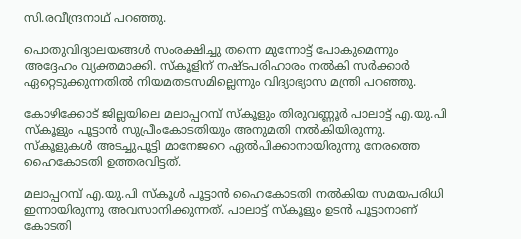സി.രവീന്ദ്രനാഥ് പറഞ്ഞു.

പൊതുവിദ്യാലയങ്ങള്‍ സംരക്ഷിച്ചു തന്നെ മുന്നോട്ട് പോകുമെന്നും അദ്ദേഹം വ്യക്തമാക്കി. സ്‌കൂളിന് നഷ്ടപരിഹാരം നല്‍കി സര്‍ക്കാര്‍ ഏറ്റെടുക്കുന്നതില്‍ നിയമതടസമില്ലെന്നും വിദ്യാഭ്യാസ മന്ത്രി പറഞ്ഞു.

കോഴിക്കോട് ജില്ലയിലെ മലാപ്പറമ്പ് സ്‌കൂളും തിരുവണ്ണൂര്‍ പാലാട്ട് എ.യു.പി സ്‌കൂളും പൂട്ടാന്‍ സുപ്രീംകോടതിയും അനുമതി നല്‍കിയിരുന്നു. സ്‌കൂളുകള്‍ അടച്ചുപൂട്ടി മാനേജറെ ഏല്‍പിക്കാനായിരുന്നു നേരത്തെ ഹൈകോടതി ഉത്തരവിട്ടത്.

മലാപ്പറമ്പ് എ.യു.പി സ്‌കൂള്‍ പൂട്ടാന്‍ ഹൈകോടതി നല്‍കിയ സമയപരിധി ഇന്നായിരുന്നു അവസാനിക്കുന്നത്. പാലാട്ട് സ്‌കൂളും ഉടന്‍ പൂട്ടാനാണ് കോടതി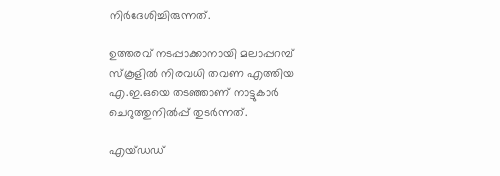നിര്‍ദേശിച്ചിരുന്നത്.

ഉത്തരവ് നടപ്പാക്കാനായി മലാപ്പറമ്പ് സ്‌കൂളില്‍ നിരവധി തവണ എത്തിയ എ.ഇ.ഒയെ തടഞ്ഞാണ് നാട്ടുകാര്‍ ചെറുത്തുനില്‍പ്പ് തുടര്‍ന്നത്.

എയ്ഡഡ്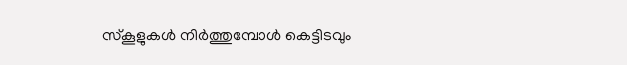സ്‌കൂളുകള്‍ നിര്‍ത്തുമ്പോള്‍ കെട്ടിടവും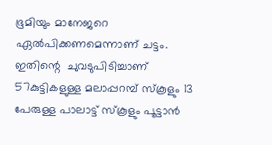ഭൂമിയും മാനേജറെ ഏല്‍പിക്കണമെന്നാണ് ചട്ടം. ഇതിന്റെ  ചുവടുപിടിച്ചാണ് 57കുട്ടികളുള്ള മലാപ്പറമ്പ് സ്‌കൂളും 13 പേരുള്ള പാലാട്ട് സ്‌കൂളും പൂട്ടാന്‍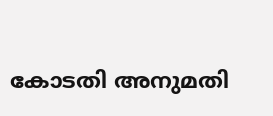കോടതി അനുമതി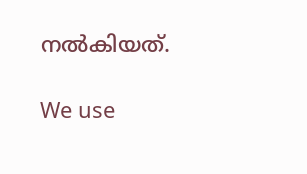നല്‍കിയത്.

We use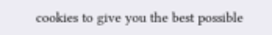cookies to give you the best possible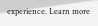experience. Learn more